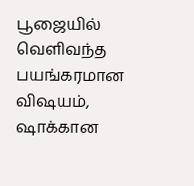பூஜையில் வெளிவந்த பயங்கரமான விஷயம், ஷாக்கான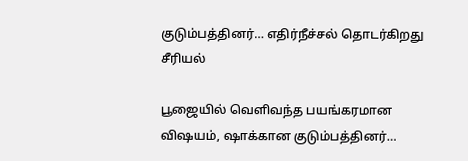குடும்பத்தினர்… எதிர்நீச்சல் தொடர்கிறது சீரியல்

பூஜையில் வெளிவந்த பயங்கரமான விஷயம், ஷாக்கான குடும்பத்தினர்…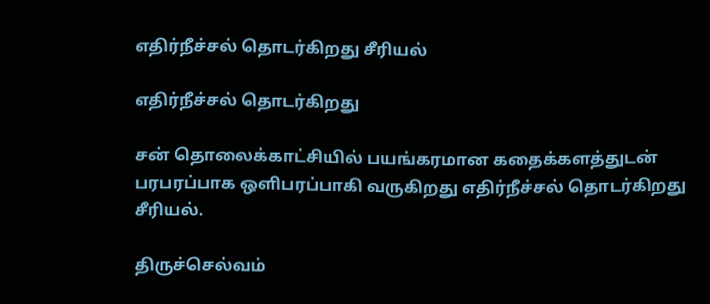எதிர்நீச்சல் தொடர்கிறது சீரியல்

எதிர்நீச்சல் தொடர்கிறது

சன் தொலைக்காட்சியில் பயங்கரமான கதைக்களத்துடன் பரபரப்பாக ஒளிபரப்பாகி வருகிறது எதிர்நீச்சல் தொடர்கிறது சீரியல்.

திருச்செல்வம்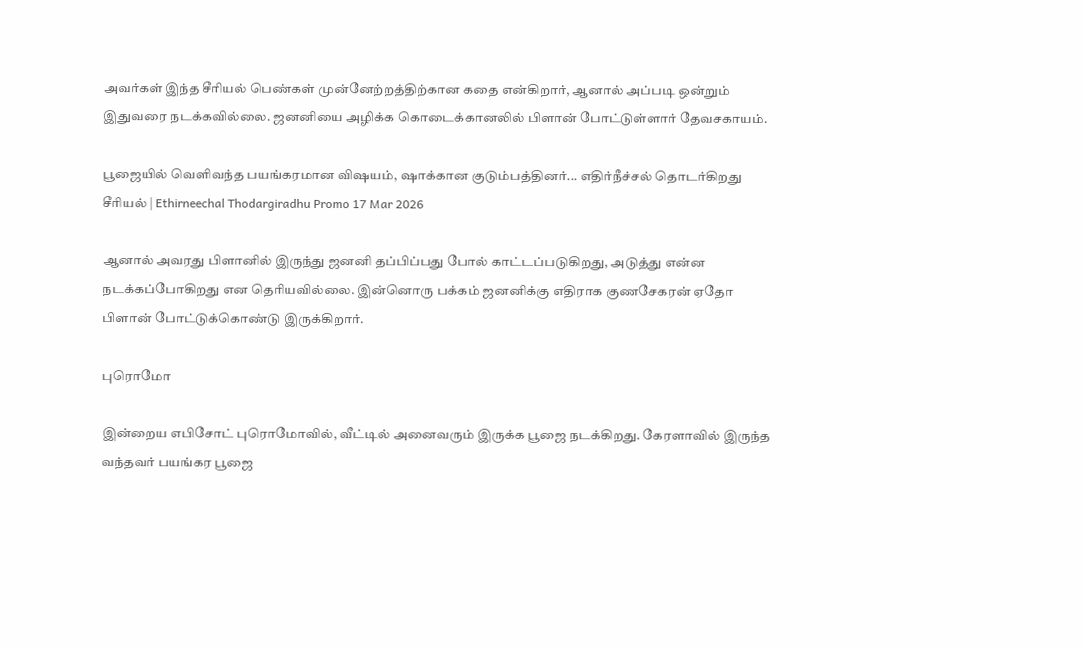அவர்கள் இந்த சீரியல் பெண்கள் முன்னேற்றத்திற்கான கதை என்கிறார், ஆனால் அப்படி ஒன்றும் இதுவரை நடக்கவில்லை. ஜனனியை அழிக்க கொடைக்கானலில் பிளான் போட்டுள்ளார் தேவசகாயம்.

பூஜையில் வெளிவந்த பயங்கரமான விஷயம், ஷாக்கான குடும்பத்தினர்... எதிர்நீச்சல் தொடர்கிறது சீரியல் | Ethirneechal Thodargiradhu Promo 17 Mar 2026

ஆனால் அவரது பிளானில் இருந்து ஜனனி தப்பிப்பது போல் காட்டப்படுகிறது, அடுத்து என்ன நடக்கப்போகிறது என தெரியவில்லை. இன்னொரு பக்கம் ஜனனிக்கு எதிராக குணசேகரன் ஏதோ பிளான் போட்டுக்கொண்டு இருக்கிறார்.

புரொமோ

இன்றைய எபிசோட் புரொமோவில், வீட்டில் அனைவரும் இருக்க பூஜை நடக்கிறது. கேரளாவில் இருந்த வந்தவர் பயங்கர பூஜை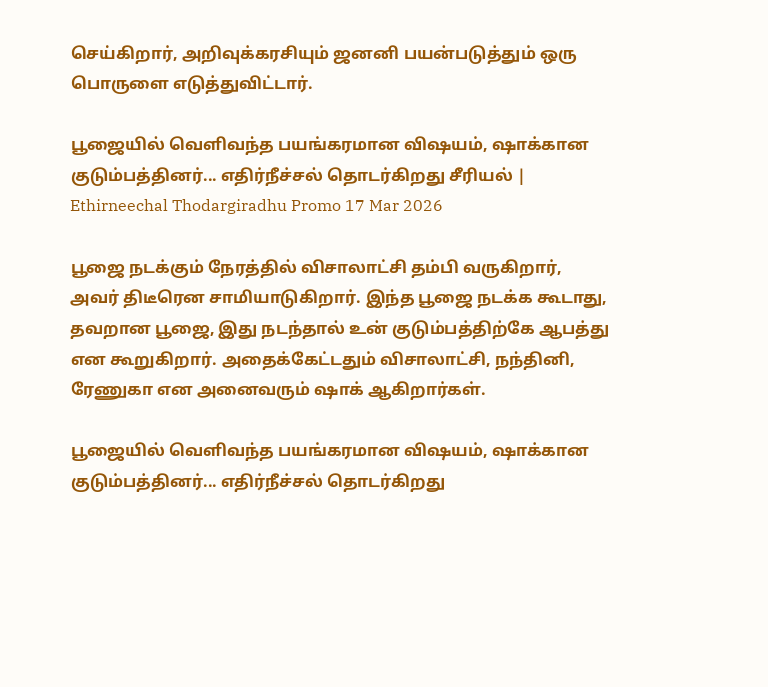செய்கிறார், அறிவுக்கரசியும் ஜனனி பயன்படுத்தும் ஒரு பொருளை எடுத்துவிட்டார்.

பூஜையில் வெளிவந்த பயங்கரமான விஷயம், ஷாக்கான குடும்பத்தினர்... எதிர்நீச்சல் தொடர்கிறது சீரியல் | Ethirneechal Thodargiradhu Promo 17 Mar 2026

பூஜை நடக்கும் நேரத்தில் விசாலாட்சி தம்பி வருகிறார், அவர் திடீரென சாமியாடுகிறார். இந்த பூஜை நடக்க கூடாது, தவறான பூஜை, இது நடந்தால் உன் குடும்பத்திற்கே ஆபத்து என கூறுகிறார். அதைக்கேட்டதும் விசாலாட்சி, நந்தினி, ரேணுகா என அனைவரும் ஷாக் ஆகிறார்கள்.

பூஜையில் வெளிவந்த பயங்கரமான விஷயம், ஷாக்கான குடும்பத்தினர்... எதிர்நீச்சல் தொடர்கிறது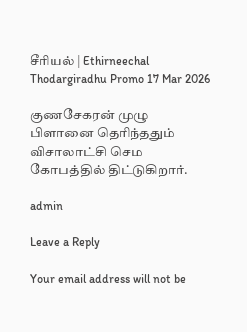சீரியல் | Ethirneechal Thodargiradhu Promo 17 Mar 2026

குணசேகரன் முழு பிளானை தெரிந்ததும் விசாலாட்சி செம கோபத்தில் திட்டுகிறார்.

admin

Leave a Reply

Your email address will not be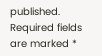published. Required fields are marked *